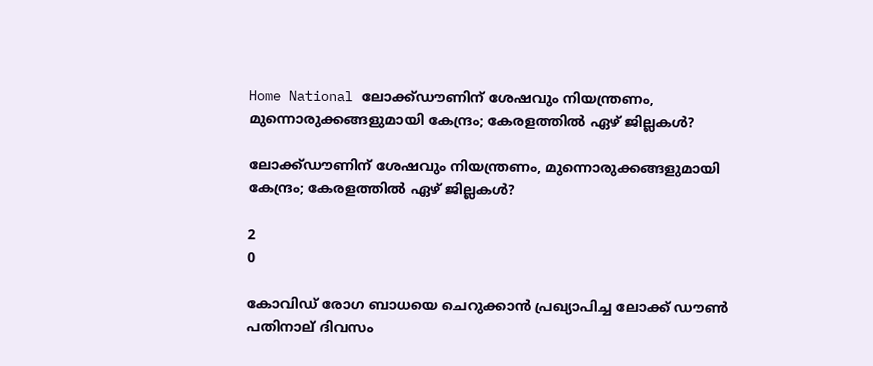Home National ലോക്ക്ഡൗണിന് ശേഷവും നിയന്ത്രണം, മുന്നൊരുക്കങ്ങളുമായി കേന്ദ്രം; കേരളത്തില്‍ ഏഴ് ജില്ലകള്‍?

ലോക്ക്ഡൗണിന് ശേഷവും നിയന്ത്രണം, മുന്നൊരുക്കങ്ങളുമായി കേന്ദ്രം; കേരളത്തില്‍ ഏഴ് ജില്ലകള്‍?

2
0

കോവിഡ് രോഗ ബാധയെ ചെറുക്കാന്‍ പ്രഖ്യാപിച്ച ലോക്ക് ഡൗണ്‍ പതിനാല് ദിവസം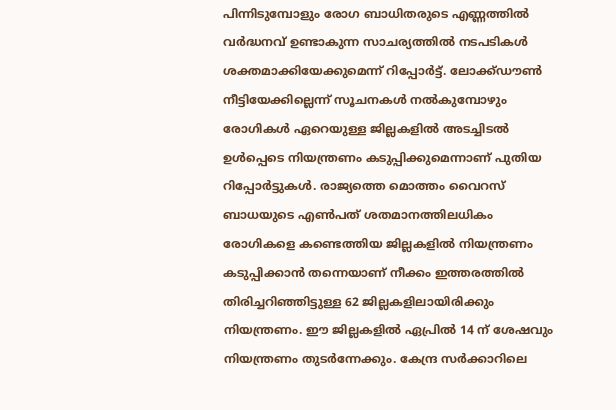പിന്നിടുമ്പോളും രോഗ ബാധിതരുടെ എണ്ണത്തില്‍ വര്‍ദ്ധനവ് ഉണ്ടാകുന്ന സാചര്യത്തില്‍ നടപടികള്‍ ശക്തമാക്കിയേക്കുമെന്ന് റിപ്പോര്‍ട്ട്. ലോക്ക്ഡൗണ്‍ നീട്ടിയേക്കില്ലെന്ന് സൂചനകള്‍ നല്‍കുമ്പോഴും രോഗികള്‍ ഏറെയുള്ള ജില്ലകളില്‍ അടച്ചിടല്‍ ഉള്‍പ്പെടെ നിയന്ത്രണം കടുപ്പിക്കുമെന്നാണ് പുതിയ റിപ്പോര്‍ട്ടുകള്‍. രാജ്യത്തെ മൊത്തം വൈറസ് ബാധയുടെ എണ്‍പത് ശതമാനത്തിലധികം രോഗികളെ കണ്ടെത്തിയ ജില്ലകളില്‍ നിയന്ത്രണം കടുപ്പിക്കാന്‍ തന്നെയാണ് നീക്കം ഇത്തരത്തില്‍ തിരിച്ചറിഞ്ഞിട്ടുള്ള 62 ജില്ലകളിലായിരിക്കും നിയന്ത്രണം. ഈ ജില്ലകളില്‍ ഏപ്രില്‍ 14 ന് ശേഷവും നിയന്ത്രണം തുടര്‍ന്നേക്കും. കേന്ദ്ര സര്‍ക്കാറിലെ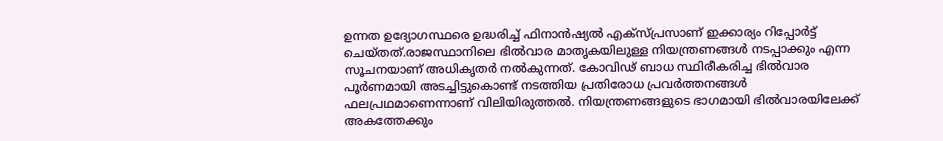ഉന്നത ഉദ്യോഗസ്ഥരെ ഉദ്ധരിച്ച് ഫിനാന്‍ഷ്യല്‍ എക്‌സ്പ്രസാണ് ഇക്കാര്യം റിപ്പോര്‍ട്ട് ചെയ്തത്.രാജസ്ഥാനിലെ ഭില്‍വാര മാതൃകയിലുള്ള നിയന്ത്രണങ്ങള്‍ നടപ്പാക്കും എന്ന സൂചനയാണ് അധികൃതര്‍ നല്‍കുന്നത്. കോവിഢ് ബാധ സ്ഥിരീകരിച്ച ഭില്‍വാര പൂര്‍ണമായി അടച്ചിട്ടുകൊണ്ട് നടത്തിയ പ്രതിരോധ പ്രവര്‍ത്തനങ്ങള്‍ ഫലപ്രഥമാണെന്നാണ് വിലിയിരുത്തല്‍. നിയന്ത്രണങ്ങളുടെ ഭാഗമായി ഭില്‍വാരയിലേക്ക് അകത്തേക്കും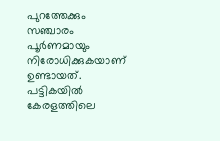പുറത്തേക്കും സഞ്ചാരം പൂര്‍ണമായും നിരോധിക്കുകയാണ് ഉണ്ടായത്. പട്ടികയില്‍ കേരളത്തിലെ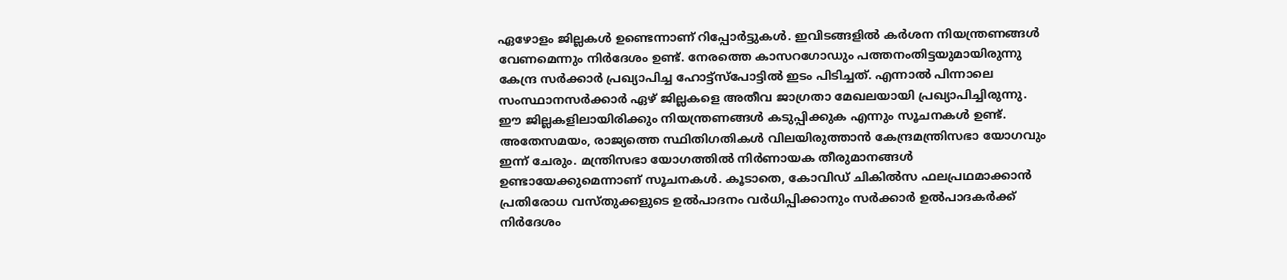ഏഴോളം ജില്ലകള്‍ ഉണ്ടെന്നാണ് റിപ്പോര്‍ട്ടുകള്‍. ഇവിടങ്ങളില്‍ കര്‍ശന നിയന്ത്രണങ്ങള്‍ വേണമെന്നും നിര്‍ദേശം ഉണ്ട്. നേരത്തെ കാസറഗോഡും പത്തനംതിട്ടയുമായിരുന്നു കേന്ദ്ര സര്‍ക്കാര്‍ പ്രഖ്യാപിച്ച ഹോട്ട്‌സ്‌പോട്ടില്‍ ഇടം പിടിച്ചത്. എന്നാല്‍ പിന്നാലെ സംസ്ഥാനസര്‍ക്കാര്‍ ഏഴ് ജില്ലകളെ അതീവ ജാഗ്രതാ മേഖലയായി പ്രഖ്യാപിച്ചിരുന്നു. ഈ ജില്ലകളിലായിരിക്കും നിയന്ത്രണങ്ങള്‍ കടുപ്പിക്കുക എന്നും സൂചനകള്‍ ഉണ്ട്. അതേസമയം, രാജ്യത്തെ സ്ഥിതിഗതികള്‍ വിലയിരുത്താന്‍ കേന്ദ്രമന്ത്രിസഭാ യോഗവും ഇന്ന് ചേരും. മന്ത്രിസഭാ യോഗത്തില്‍ നിര്‍ണായക തീരുമാനങ്ങള്‍ ഉണ്ടായേക്കുമെന്നാണ് സൂചനകള്‍. കൂടാതെ, കോവിഡ് ചികില്‍സ ഫലപ്രഥമാക്കാന്‍ പ്രതിരോധ വസ്തുക്കളുടെ ഉല്‍പാദനം വര്‍ധിപ്പിക്കാനും സര്‍ക്കാര്‍ ഉല്‍പാദകര്‍ക്ക് നിര്‍ദേശം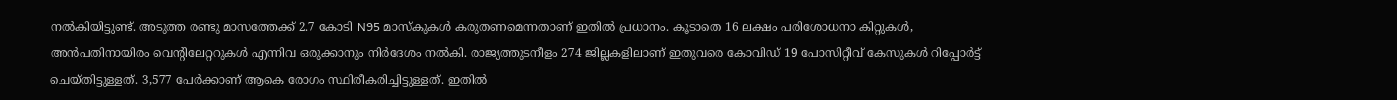നല്‍കിയിട്ടുണ്ട്. അടുത്ത രണ്ടു മാസത്തേക്ക് 2.7 കോടി N95 മാസ്‌കുകള്‍ കരുതണമെന്നതാണ് ഇതില്‍ പ്രധാനം. കൂടാതെ 16 ലക്ഷം പരിശോധനാ കിറ്റുകള്‍, അന്‍പതിനായിരം വെന്റിലേറ്ററുകള്‍ എന്നിവ ഒരുക്കാനും നിര്‍ദേശം നല്‍കി. രാജ്യത്തുടനീളം 274 ജില്ലകളിലാണ് ഇതുവരെ കോവിഡ് 19 പോസിറ്റീവ് കേസുകള്‍ റിപ്പോര്‍ട്ട് ചെയ്തിട്ടുള്ളത്. 3,577 പേര്‍ക്കാണ് ആകെ രോഗം സ്ഥിരീകരിച്ചിട്ടുള്ളത്. ഇതില്‍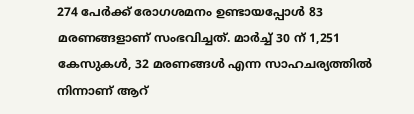274 പേര്‍ക്ക് രോഗശമനം ഉണ്ടായപ്പോള്‍ 83 മരണങ്ങളാണ് സംഭവിച്ചത്. മാര്‍ച്ച് 30 ന് 1,251 കേസുകള്‍, 32 മരണങ്ങള്‍ എന്ന സാഹചര്യത്തില്‍ നിന്നാണ് ആറ്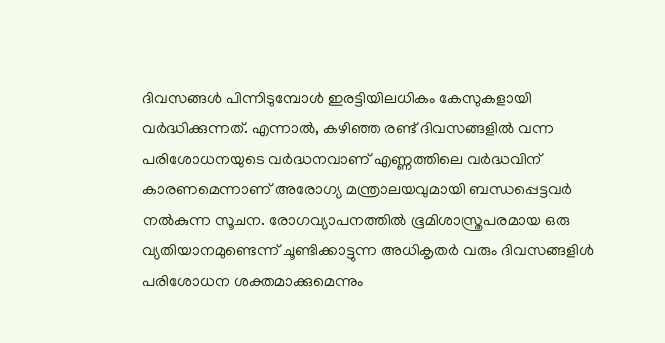ദിവസങ്ങള്‍ പിന്നിടുമ്പോള്‍ ഇരട്ടിയിലധികം കേസുകളായി വര്‍ദ്ധിക്കുന്നത്. എന്നാല്‍, കഴിഞ്ഞ രണ്ട് ദിവസങ്ങളില്‍ വന്ന പരിശോധനയുടെ വര്‍ദ്ധനവാണ് എണ്ണത്തിലെ വര്‍ദ്ധവിന് കാരണമെന്നാണ് അരോഗ്യ മന്ത്രാലയവുമായി ബന്ധപ്പെട്ടവര്‍ നല്‍കുന്ന സൂചന. രോഗവ്യാപനത്തില്‍ ഭൂമിശാസ്ത്രപരമായ ഒരു വ്യതിയാനമുണ്ടെന്ന് ചൂണ്ടിക്കാട്ടുന്ന അധികൃതര്‍ വരും ദിവസങ്ങളിള്‍ പരിശോധന ശക്തമാക്കുമെന്നും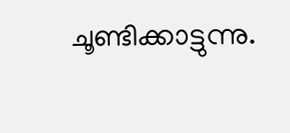ചൂണ്ടിക്കാട്ടുന്നു.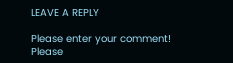LEAVE A REPLY

Please enter your comment!
Please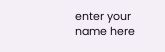enter your name here